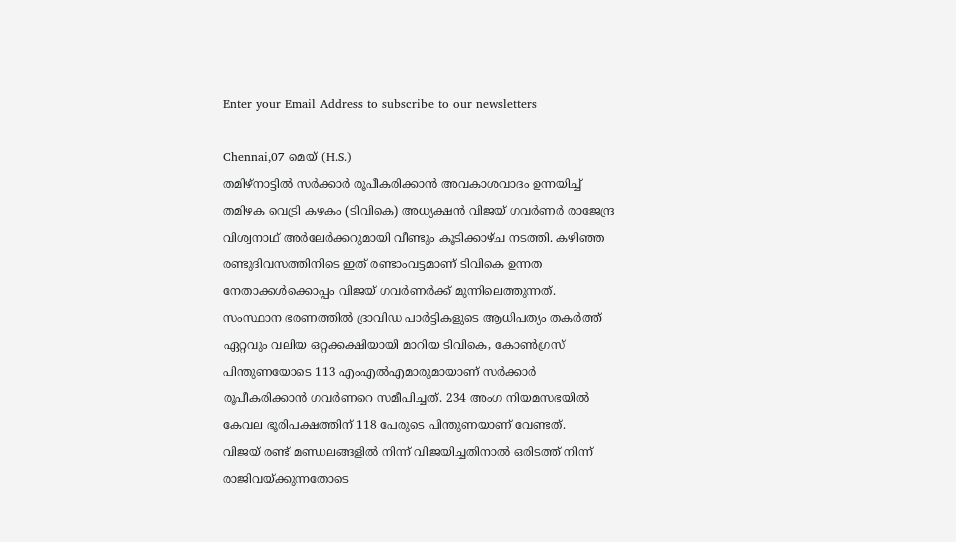Enter your Email Address to subscribe to our newsletters

Chennai,07 മെയ് (H.S.)
തമിഴ്നാട്ടിൽ സർക്കാർ രൂപീകരിക്കാൻ അവകാശവാദം ഉന്നയിച്ച് തമിഴക വെട്രി കഴകം (ടിവികെ) അധ്യക്ഷൻ വിജയ് ഗവർണർ രാജേന്ദ്ര വിശ്വനാഥ് അർലേർക്കറുമായി വീണ്ടും കൂടിക്കാഴ്ച നടത്തി. കഴിഞ്ഞ രണ്ടുദിവസത്തിനിടെ ഇത് രണ്ടാംവട്ടമാണ് ടിവികെ ഉന്നത നേതാക്കൾക്കൊപ്പം വിജയ് ഗവർണർക്ക് മുന്നിലെത്തുന്നത്.
സംസ്ഥാന ഭരണത്തിൽ ദ്രാവിഡ പാർട്ടികളുടെ ആധിപത്യം തകർത്ത് ഏറ്റവും വലിയ ഒറ്റക്കക്ഷിയായി മാറിയ ടിവികെ, കോൺഗ്രസ് പിന്തുണയോടെ 113 എംഎൽഎമാരുമായാണ് സർക്കാർ രൂപീകരിക്കാൻ ഗവർണറെ സമീപിച്ചത്. 234 അംഗ നിയമസഭയിൽ കേവല ഭൂരിപക്ഷത്തിന് 118 പേരുടെ പിന്തുണയാണ് വേണ്ടത്.
വിജയ് രണ്ട് മണ്ഡലങ്ങളിൽ നിന്ന് വിജയിച്ചതിനാൽ ഒരിടത്ത് നിന്ന് രാജിവയ്ക്കുന്നതോടെ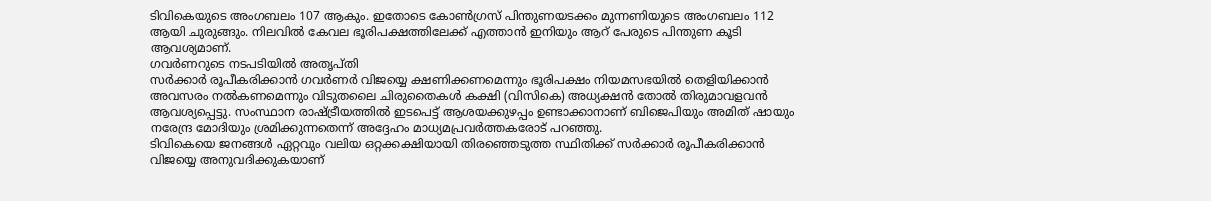ടിവികെയുടെ അംഗബലം 107 ആകും. ഇതോടെ കോൺഗ്രസ് പിന്തുണയടക്കം മുന്നണിയുടെ അംഗബലം 112 ആയി ചുരുങ്ങും. നിലവിൽ കേവല ഭൂരിപക്ഷത്തിലേക്ക് എത്താൻ ഇനിയും ആറ് പേരുടെ പിന്തുണ കൂടി ആവശ്യമാണ്.
ഗവർണറുടെ നടപടിയിൽ അതൃപ്തി
സർക്കാർ രൂപീകരിക്കാൻ ഗവർണർ വിജയ്യെ ക്ഷണിക്കണമെന്നും ഭൂരിപക്ഷം നിയമസഭയിൽ തെളിയിക്കാൻ അവസരം നൽകണമെന്നും വിടുതലൈ ചിരുതൈകൾ കക്ഷി (വിസികെ) അധ്യക്ഷൻ തോൽ തിരുമാവളവൻ ആവശ്യപ്പെട്ടു. സംസ്ഥാന രാഷ്ട്രീയത്തിൽ ഇടപെട്ട് ആശയക്കുഴപ്പം ഉണ്ടാക്കാനാണ് ബിജെപിയും അമിത് ഷായും നരേന്ദ്ര മോദിയും ശ്രമിക്കുന്നതെന്ന് അദ്ദേഹം മാധ്യമപ്രവർത്തകരോട് പറഞ്ഞു.
ടിവികെയെ ജനങ്ങൾ ഏറ്റവും വലിയ ഒറ്റക്കക്ഷിയായി തിരഞ്ഞെടുത്ത സ്ഥിതിക്ക് സർക്കാർ രൂപീകരിക്കാൻ വിജയ്യെ അനുവദിക്കുകയാണ്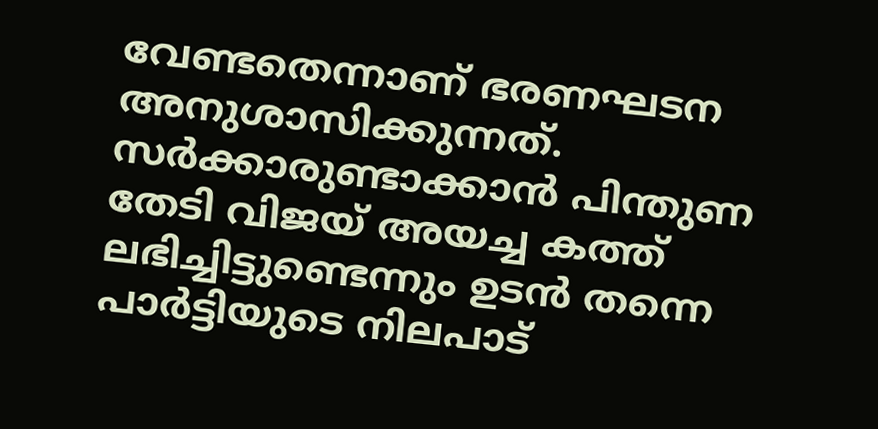വേണ്ടതെന്നാണ് ഭരണഘടന അനുശാസിക്കുന്നത്. സർക്കാരുണ്ടാക്കാൻ പിന്തുണ തേടി വിജയ് അയച്ച കത്ത് ലഭിച്ചിട്ടുണ്ടെന്നും ഉടൻ തന്നെ പാർട്ടിയുടെ നിലപാട്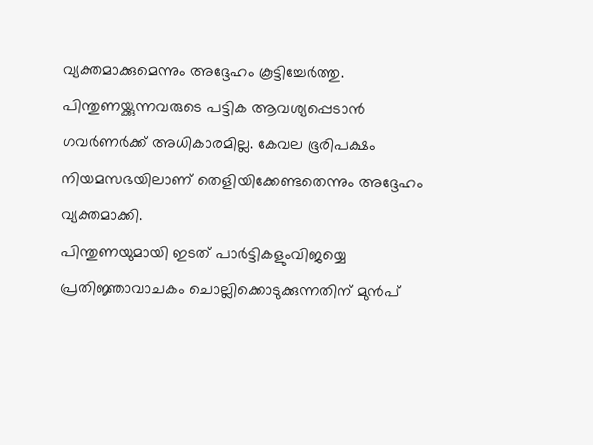വ്യക്തമാക്കുമെന്നും അദ്ദേഹം കൂട്ടിച്ചേർത്തു. പിന്തുണയ്ക്കുന്നവരുടെ പട്ടിക ആവശ്യപ്പെടാൻ ഗവർണർക്ക് അധികാരമില്ല. കേവല ഭൂരിപക്ഷം നിയമസഭയിലാണ് തെളിയിക്കേണ്ടതെന്നും അദ്ദേഹം വ്യക്തമാക്കി.
പിന്തുണയുമായി ഇടത് പാർട്ടികളുംവിജയ്യെ പ്രതിജ്ഞാവാചകം ചൊല്ലിക്കൊടുക്കുന്നതിന് മുൻപ്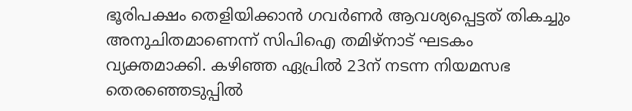ഭൂരിപക്ഷം തെളിയിക്കാൻ ഗവർണർ ആവശ്യപ്പെട്ടത് തികച്ചും അനുചിതമാണെന്ന് സിപിഐ തമിഴ്നാട് ഘടകം വ്യക്തമാക്കി. കഴിഞ്ഞ ഏപ്രിൽ 23ന് നടന്ന നിയമസഭ തെരഞ്ഞെടുപ്പിൽ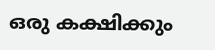ഒരു കക്ഷിക്കും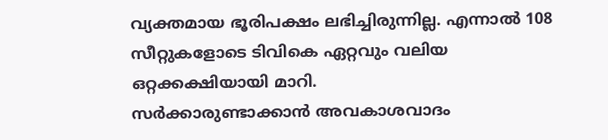വ്യക്തമായ ഭൂരിപക്ഷം ലഭിച്ചിരുന്നില്ല. എന്നാൽ 108 സീറ്റുകളോടെ ടിവികെ ഏറ്റവും വലിയ ഒറ്റക്കക്ഷിയായി മാറി.
സർക്കാരുണ്ടാക്കാൻ അവകാശവാദം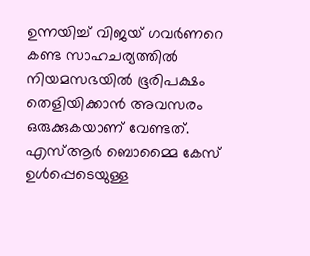ഉന്നയിച്ച് വിജയ് ഗവർണറെ കണ്ട സാഹചര്യത്തിൽ നിയമസഭയിൽ ഭൂരിപക്ഷം തെളിയിക്കാൻ അവസരം ഒരുക്കുകയാണ് വേണ്ടത്. എസ്ആർ ബൊമ്മൈ കേസ് ഉൾപ്പെടെയുള്ള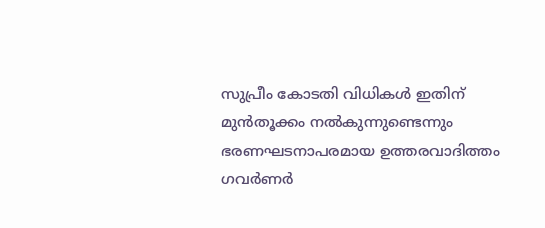സുപ്രീം കോടതി വിധികൾ ഇതിന് മുൻതൂക്കം നൽകുന്നുണ്ടെന്നും ഭരണഘടനാപരമായ ഉത്തരവാദിത്തം ഗവർണർ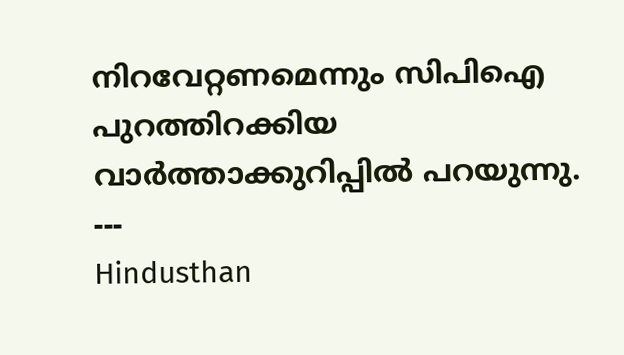നിറവേറ്റണമെന്നും സിപിഐ പുറത്തിറക്കിയ വാർത്താക്കുറിപ്പിൽ പറയുന്നു.
---
Hindusthan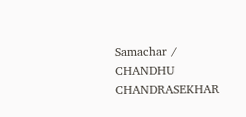Samachar / CHANDHU CHANDRASEKHAR